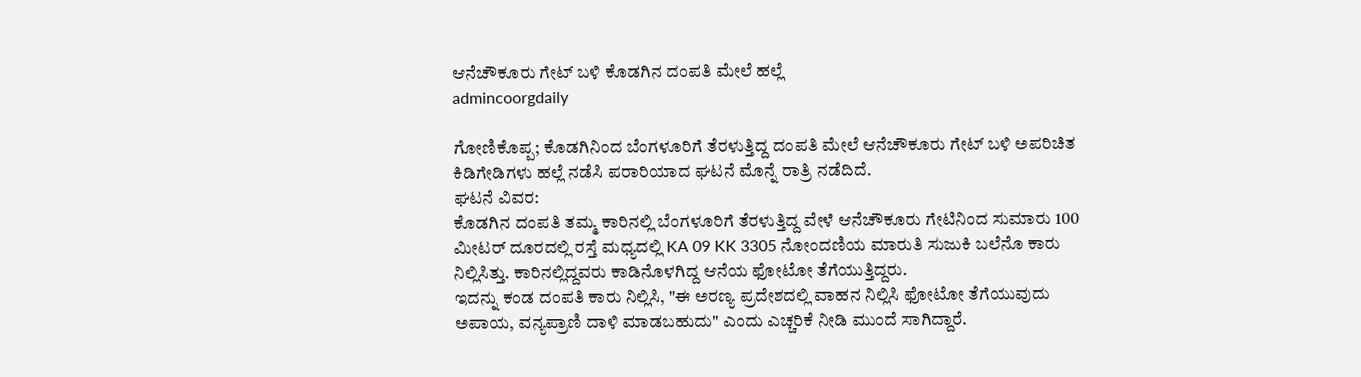ಆನೆಚೌಕೂರು ಗೇಟ್ ಬಳಿ ಕೊಡಗಿನ ದಂಪತಿ ಮೇಲೆ ಹಲ್ಲೆ
admincoorgdaily

ಗೋಣಿಕೊಪ್ಪ; ಕೊಡಗಿನಿಂದ ಬೆಂಗಳೂರಿಗೆ ತೆರಳುತ್ತಿದ್ದ ದಂಪತಿ ಮೇಲೆ ಆನೆಚೌಕೂರು ಗೇಟ್ ಬಳಿ ಅಪರಿಚಿತ ಕಿಡಿಗೇಡಿಗಳು ಹಲ್ಲೆ ನಡೆಸಿ ಪರಾರಿಯಾದ ಘಟನೆ ಮೊನ್ನೆ ರಾತ್ರಿ ನಡೆದಿದೆ.
ಘಟನೆ ವಿವರ:
ಕೊಡಗಿನ ದಂಪತಿ ತಮ್ಮ ಕಾರಿನಲ್ಲಿ ಬೆಂಗಳೂರಿಗೆ ತೆರಳುತ್ತಿದ್ದ ವೇಳೆ ಆನೆಚೌಕೂರು ಗೇಟಿನಿಂದ ಸುಮಾರು 100 ಮೀಟರ್ ದೂರದಲ್ಲಿ ರಸ್ತೆ ಮಧ್ಯದಲ್ಲಿ KA 09 KK 3305 ನೋಂದಣಿಯ ಮಾರುತಿ ಸುಜುಕಿ ಬಲೆನೊ ಕಾರು ನಿಲ್ಲಿಸಿತ್ತು. ಕಾರಿನಲ್ಲಿದ್ದವರು ಕಾಡಿನೊಳಗಿದ್ದ ಆನೆಯ ಫೋಟೋ ತೆಗೆಯುತ್ತಿದ್ದರು.
ಇದನ್ನು ಕಂಡ ದಂಪತಿ ಕಾರು ನಿಲ್ಲಿಸಿ, "ಈ ಅರಣ್ಯ ಪ್ರದೇಶದಲ್ಲಿ ವಾಹನ ನಿಲ್ಲಿಸಿ ಫೋಟೋ ತೆಗೆಯುವುದು ಅಪಾಯ, ವನ್ಯಪ್ರಾಣಿ ದಾಳಿ ಮಾಡಬಹುದು" ಎಂದು ಎಚ್ಚರಿಕೆ ನೀಡಿ ಮುಂದೆ ಸಾಗಿದ್ದಾರೆ.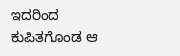ಇದರಿಂದ ಕುಪಿತಗೊಂಡ ಆ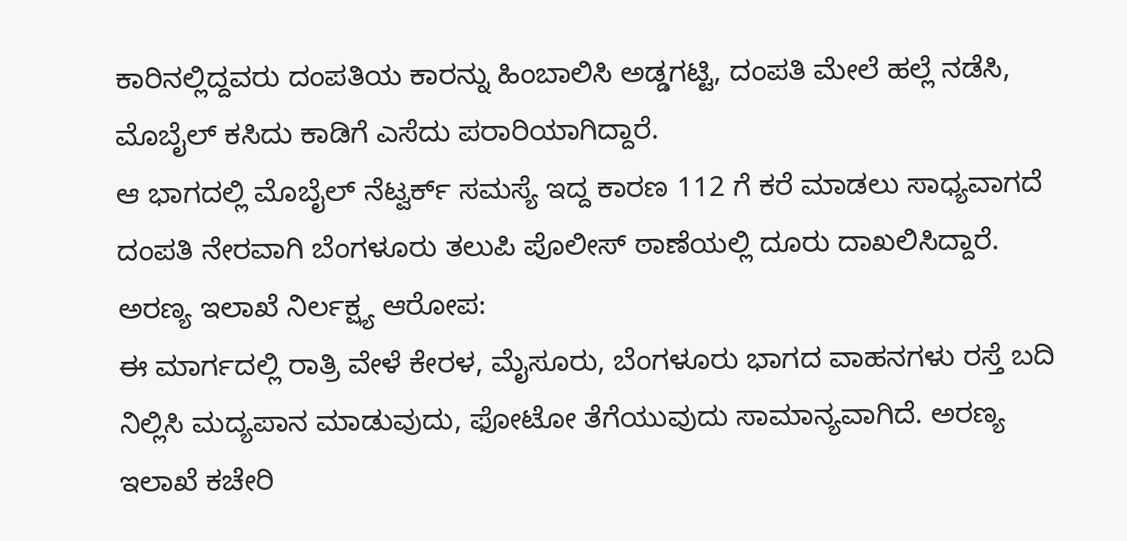ಕಾರಿನಲ್ಲಿದ್ದವರು ದಂಪತಿಯ ಕಾರನ್ನು ಹಿಂಬಾಲಿಸಿ ಅಡ್ಡಗಟ್ಟಿ, ದಂಪತಿ ಮೇಲೆ ಹಲ್ಲೆ ನಡೆಸಿ, ಮೊಬೈಲ್ ಕಸಿದು ಕಾಡಿಗೆ ಎಸೆದು ಪರಾರಿಯಾಗಿದ್ದಾರೆ.
ಆ ಭಾಗದಲ್ಲಿ ಮೊಬೈಲ್ ನೆಟ್ವರ್ಕ್ ಸಮಸ್ಯೆ ಇದ್ದ ಕಾರಣ 112 ಗೆ ಕರೆ ಮಾಡಲು ಸಾಧ್ಯವಾಗದೆ ದಂಪತಿ ನೇರವಾಗಿ ಬೆಂಗಳೂರು ತಲುಪಿ ಪೊಲೀಸ್ ಠಾಣೆಯಲ್ಲಿ ದೂರು ದಾಖಲಿಸಿದ್ದಾರೆ.
ಅರಣ್ಯ ಇಲಾಖೆ ನಿರ್ಲಕ್ಷ್ಯ ಆರೋಪ:
ಈ ಮಾರ್ಗದಲ್ಲಿ ರಾತ್ರಿ ವೇಳೆ ಕೇರಳ, ಮೈಸೂರು, ಬೆಂಗಳೂರು ಭಾಗದ ವಾಹನಗಳು ರಸ್ತೆ ಬದಿ ನಿಲ್ಲಿಸಿ ಮದ್ಯಪಾನ ಮಾಡುವುದು, ಫೋಟೋ ತೆಗೆಯುವುದು ಸಾಮಾನ್ಯವಾಗಿದೆ. ಅರಣ್ಯ ಇಲಾಖೆ ಕಚೇರಿ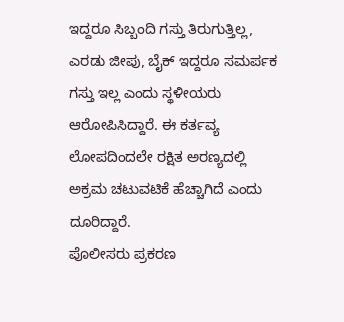ಇದ್ದರೂ ಸಿಬ್ಬಂದಿ ಗಸ್ತು ತಿರುಗುತ್ತಿಲ್ಲ, ಎರಡು ಜೀಪು, ಬೈಕ್ ಇದ್ದರೂ ಸಮರ್ಪಕ ಗಸ್ತು ಇಲ್ಲ ಎಂದು ಸ್ಥಳೀಯರು ಆರೋಪಿಸಿದ್ದಾರೆ. ಈ ಕರ್ತವ್ಯ ಲೋಪದಿಂದಲೇ ರಕ್ಷಿತ ಅರಣ್ಯದಲ್ಲಿ ಅಕ್ರಮ ಚಟುವಟಿಕೆ ಹೆಚ್ಚಾಗಿದೆ ಎಂದು ದೂರಿದ್ದಾರೆ.
ಪೊಲೀಸರು ಪ್ರಕರಣ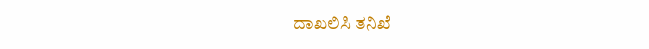ದಾಖಲಿಸಿ ತನಿಖೆ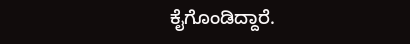ಕೈಗೊಂಡಿದ್ದಾರೆ.